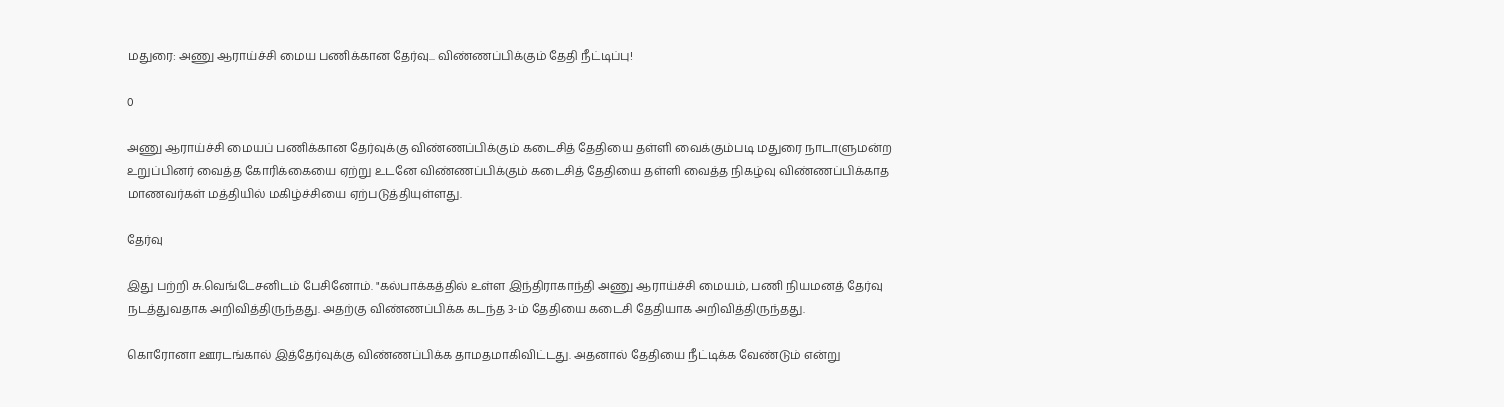மதுரை: அணு ஆராய்ச்சி மைய பணிக்கான தேர்வு... விண்ணப்பிக்கும் தேதி நீட்டிப்பு!

0

அணு ஆராய்ச்சி மையப் பணிக்கான தேர்வுக்கு விண்ணப்பிக்கும் கடைசித் தேதியை தள்ளி வைக்கும்படி மதுரை நாடாளுமன்ற உறுப்பினர் வைத்த கோரிக்கையை ஏற்று உடனே விண்ணப்பிக்கும் கடைசித் தேதியை தள்ளி வைத்த நிகழ்வு விண்ணப்பிக்காத மாணவர்கள் மத்தியில் மகிழ்ச்சியை ஏற்படுத்தியுள்ளது.

தேர்வு

இது பற்றி சு.வெங்டேசனிடம் பேசினோம். "கல்பாக்கத்தில் உள்ள இந்திராகாந்தி அணு ஆராய்ச்சி மையம், பணி நியமனத் தேர்வு நடத்துவதாக அறிவித்திருந்தது. அதற்கு விண்ணப்பிக்க கடந்த 3-ம் தேதியை கடைசி தேதியாக அறிவித்திருந்தது.

கொரோனா ஊரடங்கால் இத்தேர்வுக்கு விண்ணப்பிக்க தாமதமாகிவிட்டது. அதனால் தேதியை நீட்டிக்க வேண்டும் என்று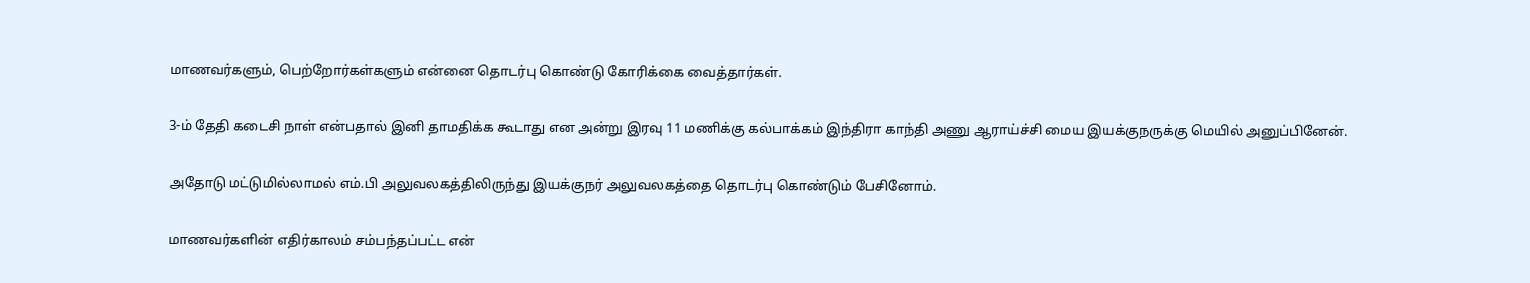மாணவர்களும், பெற்றோர்கள்களும் என்னை தொடர்பு கொண்டு கோரிக்கை வைத்தார்கள்.

3-ம் தேதி கடைசி நாள் என்பதால் இனி தாமதிக்க கூடாது என அன்று இரவு 11 மணிக்கு கல்பாக்கம் இந்திரா காந்தி அணு ஆராய்ச்சி மைய இயக்குநருக்கு மெயில் அனுப்பினேன்.

அதோடு மட்டுமில்லாமல் எம்.பி அலுவலகத்திலிருந்து இயக்குநர் அலுவலகத்தை தொடர்பு கொண்டும் பேசினோம்.

மாணவர்களின் எதிர்காலம் சம்பந்தப்பட்ட என்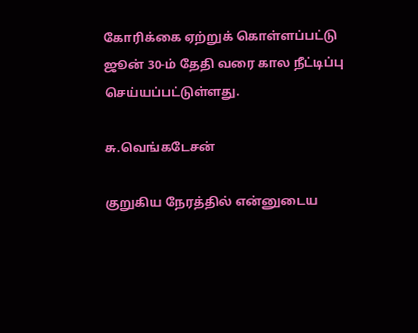கோரிக்கை ஏற்றுக் கொள்ளப்பட்டு ஜூன் 30-ம் தேதி வரை கால நீட்டிப்பு செய்யப்பட்டுள்ளது.

சு.வெங்கடேசன்

குறுகிய நேரத்தில் என்னுடைய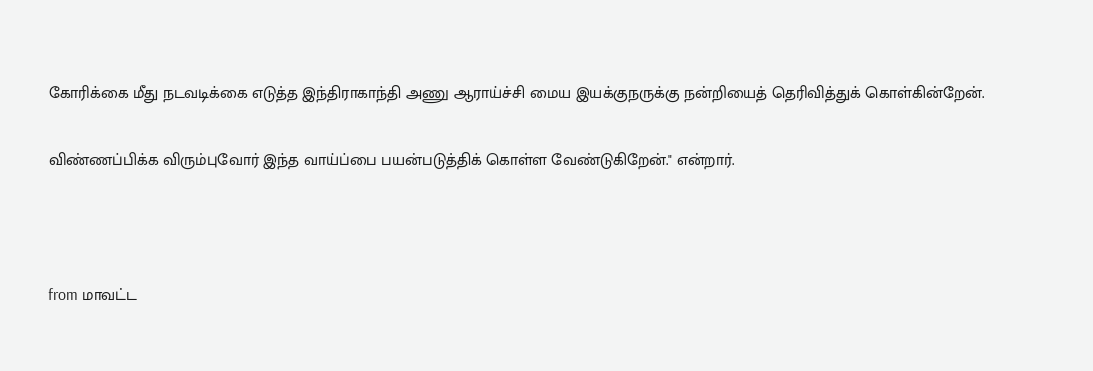கோரிக்கை மீது நடவடிக்கை எடுத்த இந்திராகாந்தி அணு ஆராய்ச்சி மைய இயக்குநருக்கு நன்றியைத் தெரிவித்துக் கொள்கின்றேன்.

விண்ணப்பிக்க விரும்புவோர் இந்த வாய்ப்பை பயன்படுத்திக் கொள்ள வேண்டுகிறேன்." என்றார்.



from மாவட்ட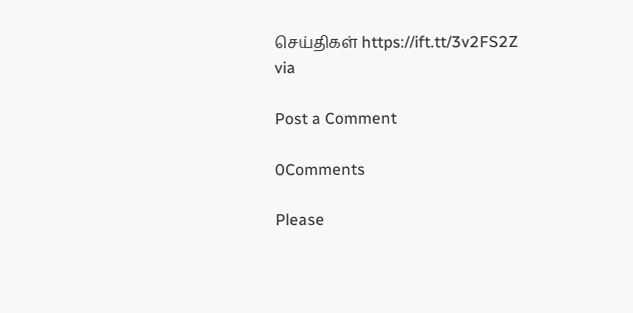செய்திகள் https://ift.tt/3v2FS2Z
via

Post a Comment

0Comments

Please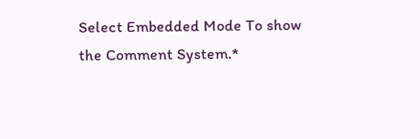Select Embedded Mode To show the Comment System.*